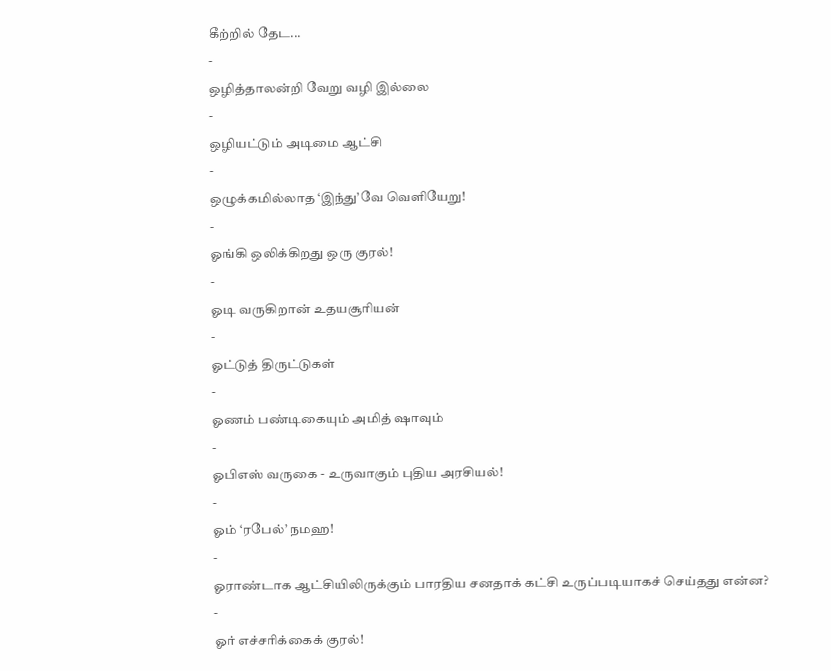கீற்றில் தேட...
-
ஒழித்தாலன்றி வேறு வழி இல்லை
-
ஒழியட்டும் அடிமை ஆட்சி
-
ஒழுக்கமில்லாத ‘இந்து’வே வெளியேறு!
-
ஓங்கி ஒலிக்கிறது ஒரு குரல்!
-
ஓடி வருகிறான் உதயசூரியன்
-
ஓட்டுத் திருட்டுகள்
-
ஓணம் பண்டிகையும் அமித் ஷாவும்
-
ஓபிஎஸ் வருகை - உருவாகும் புதிய அரசியல்!
-
ஓம் ‘ரபேல்’ நமஹ!
-
ஓராண்டாக ஆட்சியிலிருக்கும் பாரதிய சனதாக் கட்சி உருப்படியாகச் செய்தது என்ன?
-
ஓர் எச்சரிக்கைக் குரல்!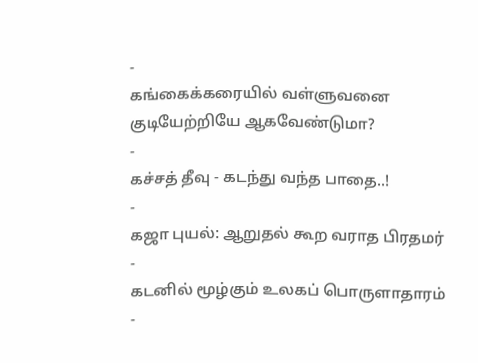-
கங்கைக்கரையில் வள்ளுவனை குடியேற்றியே ஆகவேண்டுமா?
-
கச்சத் தீவு - கடந்து வந்த பாதை..!
-
கஜா புயல்: ஆறுதல் கூற வராத பிரதமர்
-
கடனில் மூழ்கும் உலகப் பொருளாதாரம்
-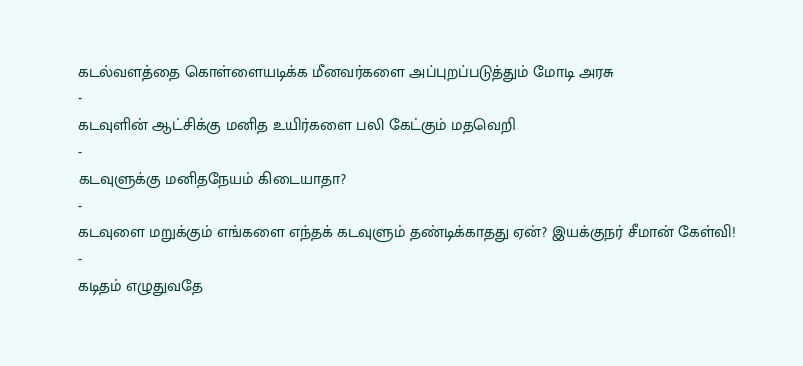கடல்வளத்தை கொள்ளையடிக்க மீனவர்களை அப்புறப்படுத்தும் மோடி அரசு
-
கடவுளின் ஆட்சிக்கு மனித உயிர்களை பலி கேட்கும் மதவெறி
-
கடவுளுக்கு மனிதநேயம் கிடையாதா?
-
கடவுளை மறுக்கும் எங்களை எந்தக் கடவுளும் தண்டிக்காதது ஏன்? இயக்குநர் சீமான் கேள்வி!
-
கடிதம் எழுதுவதே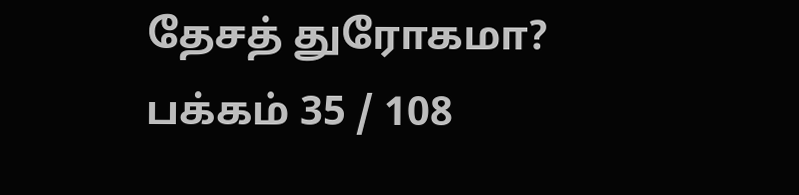தேசத் துரோகமா?
பக்கம் 35 / 108